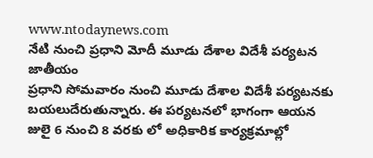www.ntodaynews.com
నేటి నుంచి ప్రధాని మోదీ మూడు దేశాల విదేశీ పర్యటన
జాతీయం
ప్రధాని సోమవారం నుంచి మూడు దేశాల విదేశీ పర్యటనకు బయలుదేరుతున్నారు. ఈ పర్యటనలో భాగంగా ఆయన జులై 6 నుంచి 8 వరకు లో అధికారిక కార్యక్రమాల్లో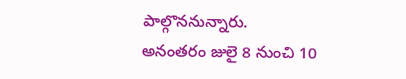పాల్గొననున్నారు.
అనంతరం జులై 8 నుంచి 10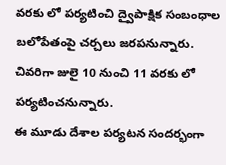వరకు లో పర్యటించి ద్వైపాక్షిక సంబంధాల బలోపేతంపై చర్చలు జరపనున్నారు. చివరిగా జులై 10 నుంచి 11 వరకు లో పర్యటించనున్నారు.
ఈ మూడు దేశాల పర్యటన సందర్భంగా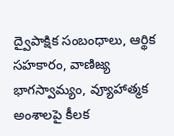ద్వైపాక్షిక సంబంధాలు, ఆర్థిక సహకారం, వాణిజ్య భాగస్వామ్యం, వ్యూహాత్మక అంశాలపై కీలక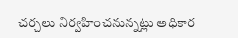చర్చలు నిర్వహించనున్నట్లు అధికార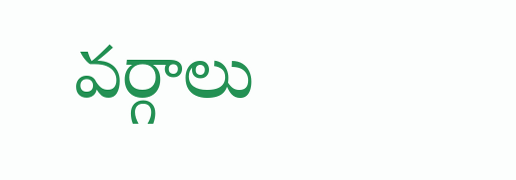వర్గాలు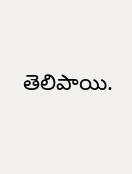తెలిపాయి.